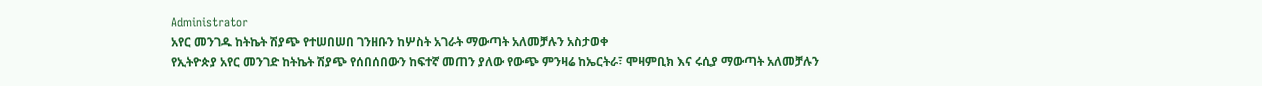Administrator
አየር መንገዱ ከትኬት ሽያጭ የተሠበሠበ ገንዘቡን ከሦስት አገራት ማውጣት አለመቻሉን አስታወቀ
የኢትዮጵያ አየር መንገድ ከትኬት ሽያጭ የሰበሰበውን ከፍተኛ መጠን ያለው የውጭ ምንዛሬ ከኤርትራ፣ ሞዛምቢክ እና ሩሲያ ማውጣት አለመቻሉን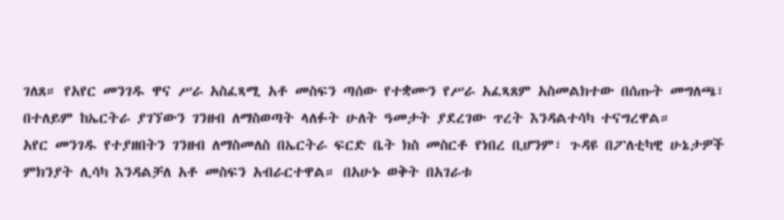ገለጸ። የአየር መንገዱ ዋና ሥራ አስፈጻሚ አቶ መስፍን ጣሰው የተቋሙን የሥራ አፈጻጸም አስመልክተው በሰጡት መግለጫ፣ በተለይም ከኤርትራ ያገኘውን ገንዘብ ለማስወጣት ላለፉት ሁለት ዓመታት ያደረገው ጥረት እንዳልተሳካ ተናግረዋል።
አየር መንገዱ የተያዘበትን ገንዘብ ለማስመለስ በኤርትራ ፍርድ ቤት ክስ መስርቶ የነበረ ቢሆንም፣ ጉዳዩ በፖለቲካዊ ሁኔታዎች ምክንያት ሊሳካ እንዳልቻለ አቶ መስፍን አብራርተዋል። በአሁኑ ወቅት በአገራቱ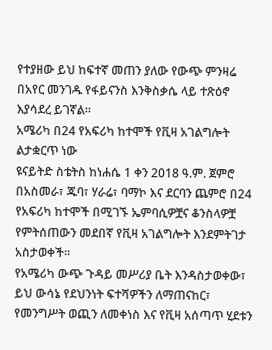የተያዘው ይህ ከፍተኛ መጠን ያለው የውጭ ምንዛሬ በአየር መንገዱ የፋይናንስ እንቅስቃሴ ላይ ተጽዕኖ እያሳደረ ይገኛል።
አሜሪካ በ24 የአፍሪካ ከተሞች የቪዛ አገልግሎት ልታቋርጥ ነው
ዩናይትድ ስቴትስ ከነሐሴ 1 ቀን 2018 ዓ.ም. ጀምሮ በአስመራ፣ ጁባ፣ ሃራሬ፣ ባማኮ እና ደርባን ጨምሮ በ24 የአፍሪካ ከተሞች በሚገኙ ኤምባሲዎቿና ቆንስላዎቿ የምትሰጠውን መደበኛ የቪዛ አገልግሎት እንደምትገታ አስታወቀች።
የአሜሪካ ውጭ ጉዳይ መሥሪያ ቤት እንዳስታወቀው፣ ይህ ውሳኔ የደህንነት ፍተሻዎችን ለማጠናከር፣ የመንግሥት ወጪን ለመቀነስ እና የቪዛ አሰጣጥ ሂደቱን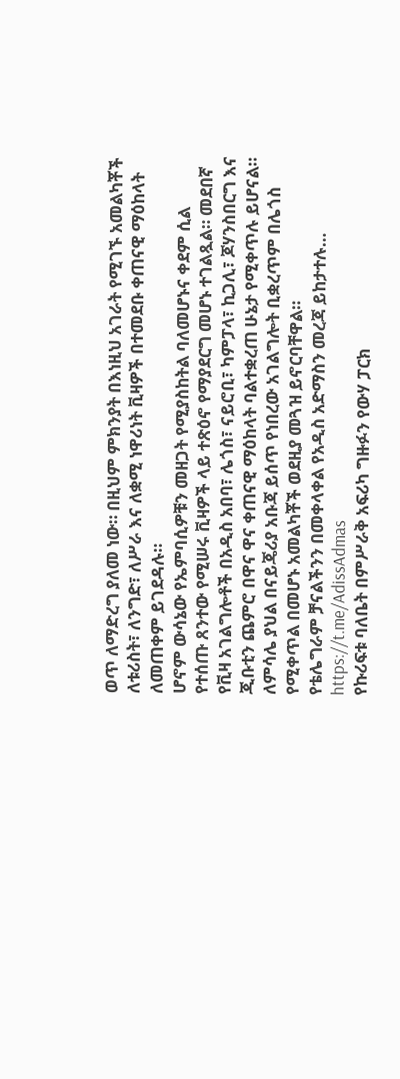ወጥ ለማድረግ ያለመ ነው። በዚህም ምክንያት በእነዚህ አገራት የሚገኙ አመልካቾች ለቱሪስት፣ ለንግድ፣ ለሥራ እና ለቋሚ ነዋሪነት ቪዛዎች በተመደቡ ቀጠናዊ ማዕከላት ለመጠቀም ይገደዳሉ።
ሆኖም ውሳኔው የኤምባሲዎቹን መዘጋት የሚያስከትል ባለመሆኑና ቀደም ሲል የተሰጡ ጸንተው የሚሠሩ ቪዛዎች ላይ ተጽዕኖ የማያደርግ መሆኑ ተገልጿል። መደበኛ የቪዛ አገልግሎቶች በአዲስ አበባ፣ ሌጎስ፣ ናይሮቢ፣ ካምፓላ፣ ኪጋሊ፣ ጆሃንስበርግ እና ጂቡቲን ጨምሮ በዋና ዋና ቀጠናዊ ማዕከላት ባልተቋረጠ ሁኔታ የሚቀጥሉ ይሆናል። ለምሳሌ ያህል በናይጄሪያ አቡጃ ይሰጥ የነበረው አገልግሎት ቢቋረጥም በሌጎስ የሚቀጥል በመሆኑ አመልካቾች ወደዚያ መጓዝ ይኖርባቸዋል።
የቴሌግራም ቻናልችንን በመቀላቀል የአዲስ አድማስን መረጃ ይከታተሉ…
https://t.me/AdissAdmas
የኩሪፍቱ ባለቤት በምሥራቅ አፍሪካ ግዙፉን የውሃ ፓርክ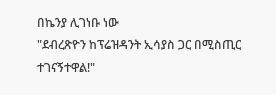በኬንያ ሊገነቡ ነው
"ደብረጽዮን ከፕሬዝዳንት ኢሳያስ ጋር በሚስጢር ተገናኝተዋል!"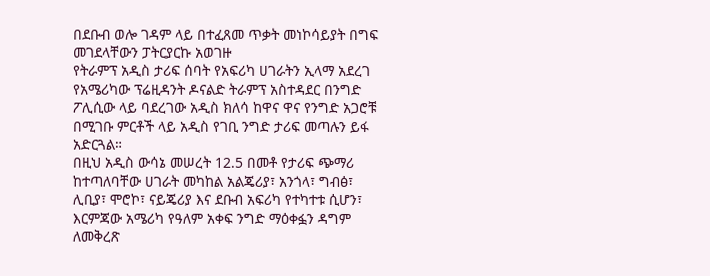በደቡብ ወሎ ገዳም ላይ በተፈጸመ ጥቃት መነኮሳይያት በግፍ መገደላቸውን ፓትርያርኩ አወገዙ
የትራምፕ አዲስ ታሪፍ ሰባት የአፍሪካ ሀገራትን ኢላማ አደረገ
የአሜሪካው ፕሬዚዳንት ዶናልድ ትራምፕ አስተዳደር በንግድ ፖሊሲው ላይ ባደረገው አዲስ ክለሳ ከዋና ዋና የንግድ አጋሮቹ በሚገቡ ምርቶች ላይ አዲስ የገቢ ንግድ ታሪፍ መጣሉን ይፋ አድርጓል።
በዚህ አዲስ ውሳኔ መሠረት 12.5 በመቶ የታሪፍ ጭማሪ ከተጣለባቸው ሀገራት መካከል አልጄሪያ፣ አንጎላ፣ ግብፅ፣ ሊቢያ፣ ሞሮኮ፣ ናይጄሪያ እና ደቡብ አፍሪካ የተካተቱ ሲሆን፣ እርምጃው አሜሪካ የዓለም አቀፍ ንግድ ማዕቀፏን ዳግም ለመቅረጽ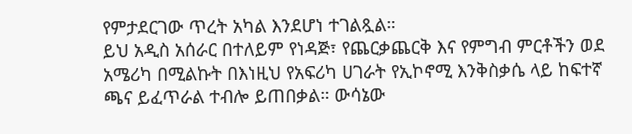የምታደርገው ጥረት አካል እንደሆነ ተገልጿል።
ይህ አዲስ አሰራር በተለይም የነዳጅ፣ የጨርቃጨርቅ እና የምግብ ምርቶችን ወደ አሜሪካ በሚልኩት በእነዚህ የአፍሪካ ሀገራት የኢኮኖሚ እንቅስቃሴ ላይ ከፍተኛ ጫና ይፈጥራል ተብሎ ይጠበቃል። ውሳኔው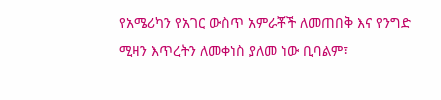የአሜሪካን የአገር ውስጥ አምራቾች ለመጠበቅ እና የንግድ ሚዛን እጥረትን ለመቀነስ ያለመ ነው ቢባልም፣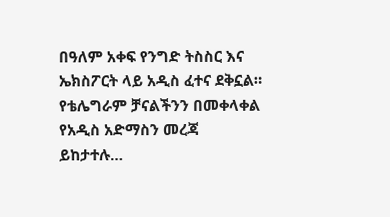በዓለም አቀፍ የንግድ ትስስር እና ኤክስፖርት ላይ አዲስ ፈተና ደቅኗል።
የቴሌግራም ቻናልችንን በመቀላቀል የአዲስ አድማስን መረጃ ይከታተሉ…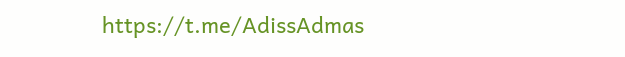https://t.me/AdissAdmas